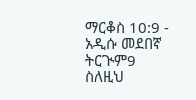ማርቆስ 10:9 - አዲሱ መደበኛ ትርጒም9 ስለዚህ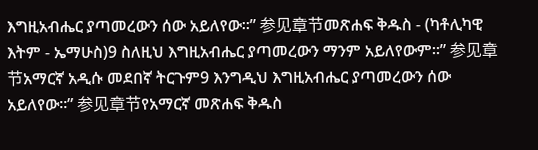እግዚአብሔር ያጣመረውን ሰው አይለየው።” 参见章节መጽሐፍ ቅዱስ - (ካቶሊካዊ እትም - ኤማሁስ)9 ስለዚህ እግዚአብሔር ያጣመረውን ማንም አይለየውም።” 参见章节አማርኛ አዲሱ መደበኛ ትርጉም9 እንግዲህ እግዚአብሔር ያጣመረውን ሰው አይለየው።” 参见章节የአማርኛ መጽሐፍ ቅዱስ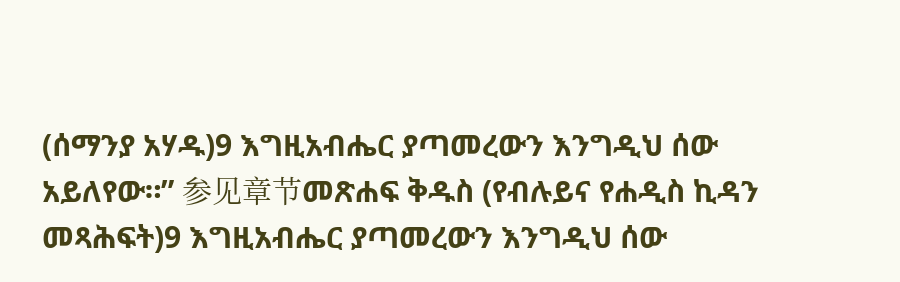(ሰማንያ አሃዱ)9 እግዚአብሔር ያጣመረውን እንግዲህ ሰው አይለየው።” 参见章节መጽሐፍ ቅዱስ (የብሉይና የሐዲስ ኪዳን መጻሕፍት)9 እግዚአብሔር ያጣመረውን እንግዲህ ሰው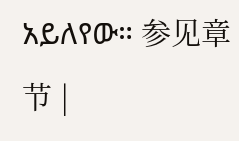አይለየው። 参见章节 |